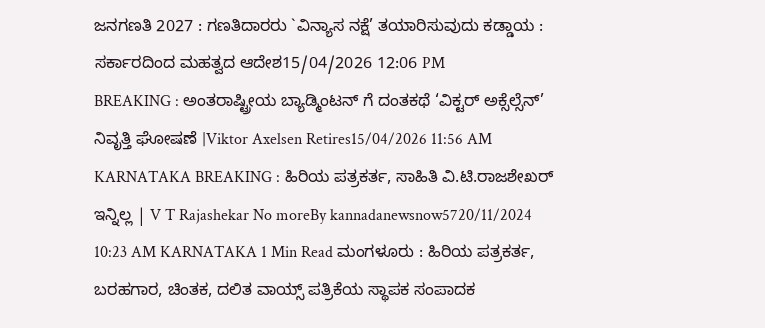ಜನಗಣತಿ 2027 : ಗಣತಿದಾರರು `ವಿನ್ಯಾಸ ನಕ್ಷೆ’ ತಯಾರಿಸುವುದು ಕಡ್ಡಾಯ : ಸರ್ಕಾರದಿಂದ ಮಹತ್ವದ ಆದೇಶ15/04/2026 12:06 PM
BREAKING : ಅಂತರಾಷ್ಟ್ರೀಯ ಬ್ಯಾಡ್ಮಿಂಟನ್ ಗೆ ದಂತಕಥೆ ‘ವಿಕ್ಟರ್ ಅಕ್ಸೆಲ್ಸೆನ್’ ನಿವೃತ್ತಿ ಘೋಷಣೆ |Viktor Axelsen Retires15/04/2026 11:56 AM
KARNATAKA BREAKING : ಹಿರಿಯ ಪತ್ರಕರ್ತ, ಸಾಹಿತಿ ವಿ.ಟಿ.ರಾಜಶೇಖರ್ ಇನ್ನಿಲ್ಲ | V T Rajashekar No moreBy kannadanewsnow5720/11/2024 10:23 AM KARNATAKA 1 Min Read ಮಂಗಳೂರು : ಹಿರಿಯ ಪತ್ರಕರ್ತ, ಬರಹಗಾರ, ಚಿಂತಕ, ದಲಿತ ವಾಯ್ಸ್ ಪತ್ರಿಕೆಯ ಸ್ಥಾಪಕ ಸಂಪಾದಕ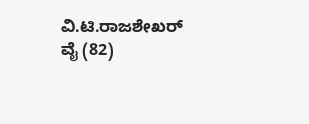ವಿ.ಟಿ.ರಾಜಶೇಖರ್ ವೈ (82)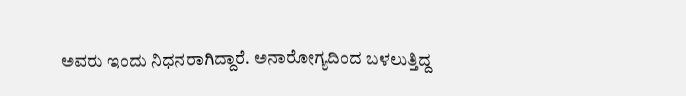ಅವರು ಇಂದು ನಿಧನರಾಗಿದ್ದಾರೆ. ಅನಾರೋಗ್ಯದಿಂದ ಬಳಲುತ್ತಿದ್ದ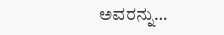ಅವರನ್ನು…